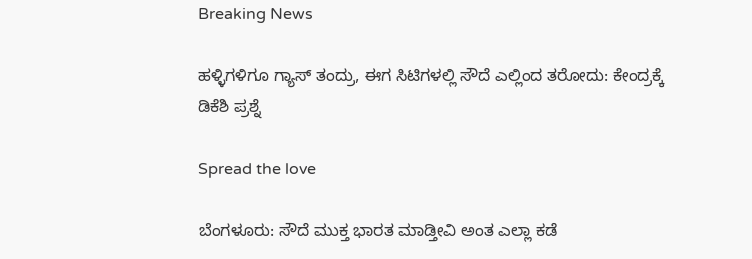Breaking News

ಹಳ್ಳಿಗಳಿಗೂ ಗ್ಯಾಸ್‌ ತಂದ್ರು, ಈಗ ಸಿಟಿಗಳಲ್ಲಿ ಸೌದೆ ಎಲ್ಲಿಂದ ತರೋದು: ಕೇಂದ್ರಕ್ಕೆ ಡಿಕೆಶಿ ಪ್ರಶ್ನೆ

Spread the love

ಬೆಂಗಳೂರು: ಸೌದೆ ಮುಕ್ತ ಭಾರತ ಮಾಡ್ತೀವಿ ಅಂತ ಎಲ್ಲಾ ಕಡೆ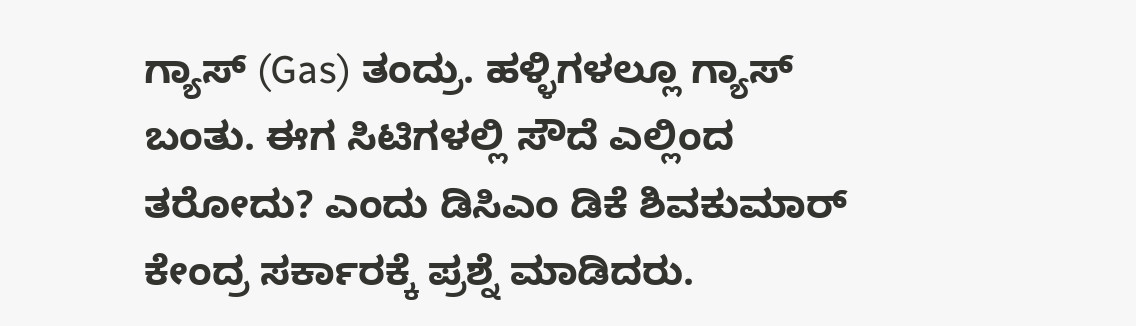ಗ್ಯಾಸ್ (Gas) ತಂದ್ರು. ಹಳ್ಳಿಗಳಲ್ಲೂ ಗ್ಯಾಸ್‌ ಬಂತು. ಈಗ ಸಿಟಿಗಳಲ್ಲಿ ಸೌದೆ ಎಲ್ಲಿಂದ ತರೋದು? ಎಂದು ಡಿಸಿಎಂ ಡಿಕೆ ಶಿವಕುಮಾರ್‌  ಕೇಂದ್ರ ಸರ್ಕಾರಕ್ಕೆ ಪ್ರಶ್ನೆ ಮಾಡಿದರು.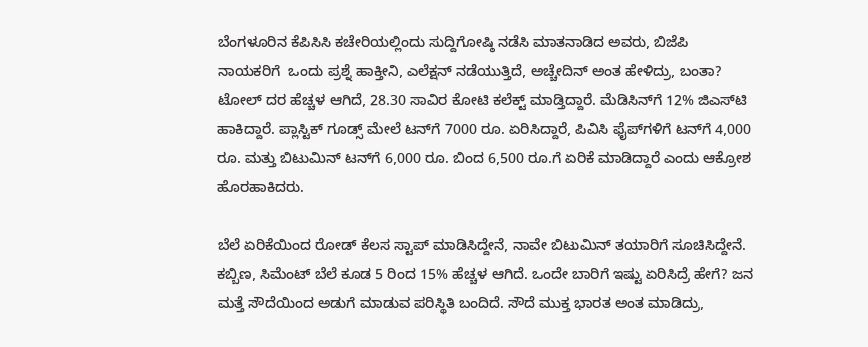ಬೆಂಗಳೂರಿನ ಕೆಪಿಸಿಸಿ ಕಚೇರಿಯಲ್ಲಿಂದು ಸುದ್ದಿಗೋಷ್ಠಿ ನಡೆಸಿ ಮಾತನಾಡಿದ ಅವರು, ಬಿಜೆಪಿ ನಾಯಕರಿಗೆ  ಒಂದು ಪ್ರಶ್ನೆ ಹಾಕ್ತೀನಿ, ಎಲೆಕ್ಷನ್ ನಡೆಯುತ್ತಿದೆ, ಅಚ್ಚೇದಿನ್ ಅಂತ ಹೇಳಿದ್ರು, ಬಂತಾ? ಟೋಲ್ ದರ ಹೆಚ್ಚಳ ಆಗಿದೆ, 28.30 ಸಾವಿರ ಕೋಟಿ ಕಲೆಕ್ಟ್ ಮಾಡ್ತಿದ್ದಾರೆ. ಮೆಡಿಸಿನ್‌ಗೆ 12% ಜಿಎಸ್‌ಟಿ ಹಾಕಿದ್ದಾರೆ. ಪ್ಲಾಸ್ಟಿಕ್‌ ಗೂಡ್ಸ್‌ ಮೇಲೆ ಟನ್‌ಗೆ 7000 ರೂ. ಏರಿಸಿದ್ದಾರೆ, ಪಿವಿಸಿ ಫೈಪ್‌ಗಳಿಗೆ ಟನ್‌ಗೆ 4,000 ರೂ. ಮತ್ತು ಬಿಟುಮಿನ್ ಟನ್‌ಗೆ 6,000 ರೂ. ಬಿಂದ 6,500 ರೂ.ಗೆ ಏರಿಕೆ ಮಾಡಿದ್ದಾರೆ ಎಂದು ಆಕ್ರೋಶ ಹೊರಹಾಕಿದರು.

ಬೆಲೆ ಏರಿಕೆಯಿಂದ ರೋಡ್ ಕೆಲಸ ಸ್ಟಾಪ್ ಮಾಡಿಸಿದ್ದೇನೆ, ನಾವೇ ಬಿಟುಮಿನ್ ತಯಾರಿಗೆ ಸೂಚಿಸಿದ್ದೇನೆ. ಕಬ್ಬಿಣ, ಸಿಮೆಂಟ್ ಬೆಲೆ ಕೂಡ 5 ರಿಂದ 15% ಹೆಚ್ಚಳ ಆಗಿದೆ. ಒಂದೇ ಬಾರಿಗೆ ಇಷ್ಟು ಏರಿಸಿದ್ರೆ ಹೇಗೆ? ಜನ ಮತ್ತೆ ಸೌದೆಯಿಂದ ಅಡುಗೆ ಮಾಡುವ ಪರಿಸ್ಥಿತಿ ಬಂದಿದೆ. ಸೌದೆ ಮುಕ್ತ ಭಾರತ ಅಂತ ಮಾಡಿದ್ರು,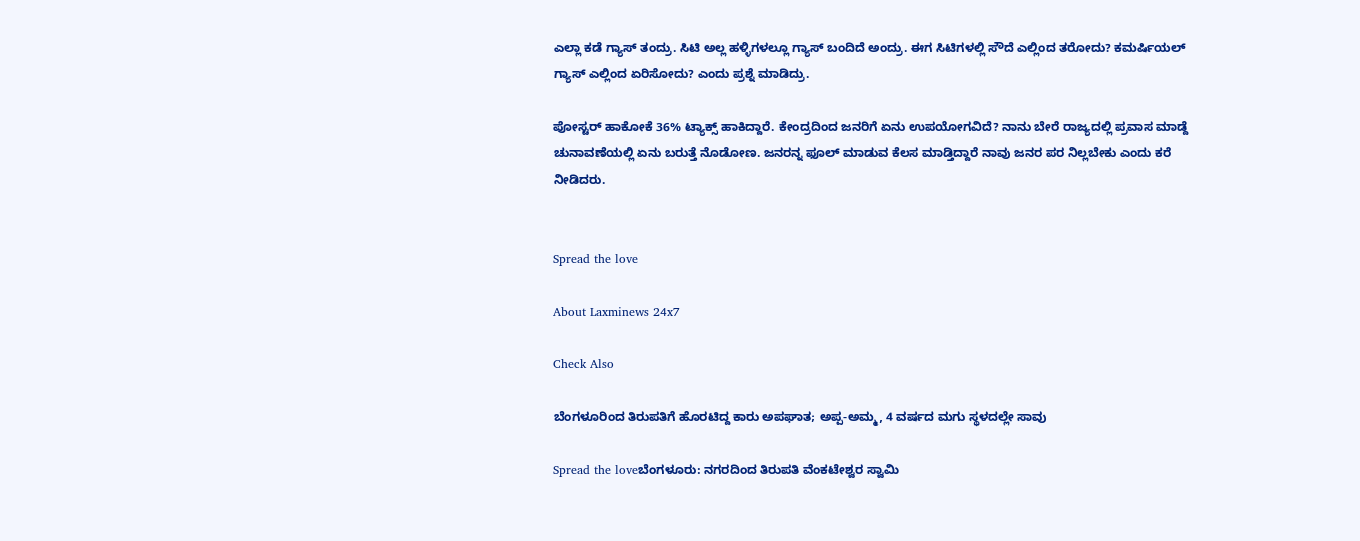ಎಲ್ಲಾ ಕಡೆ ಗ್ಯಾಸ್ ತಂದ್ರು. ಸಿಟಿ ಅಲ್ಲ ಹಳ್ಳಿಗಳಲ್ಲೂ ಗ್ಯಾಸ್‌ ಬಂದಿದೆ ಅಂದ್ರು. ಈಗ ಸಿಟಿಗಳಲ್ಲಿ ಸೌದೆ ಎಲ್ಲಿಂದ ತರೋದು? ಕಮರ್ಷಿಯಲ್ ಗ್ಯಾಸ್ ಎಲ್ಲಿಂದ ಏರಿಸೋದು? ಎಂದು ಪ್ರಶ್ನೆ ಮಾಡಿದ್ರು.

ಪೋಸ್ಟರ್ ಹಾಕೋಕೆ 36% ಟ್ಯಾಕ್ಸ್ ಹಾಕಿದ್ದಾರೆ. ಕೇಂದ್ರದಿಂದ ಜನರಿಗೆ ಏನು ಉಪಯೋಗವಿದೆ? ನಾನು ಬೇರೆ ರಾಜ್ಯದಲ್ಲಿ ಪ್ರವಾಸ ಮಾಡ್ದೆ ಚುನಾವಣೆಯಲ್ಲಿ ಏನು ಬರುತ್ತೆ ನೊಡೋಣ. ಜನರನ್ನ ಫೂಲ್ ಮಾಡುವ ಕೆಲಸ ಮಾಡ್ತಿದ್ದಾರೆ ನಾವು ಜನರ ಪರ ನಿಲ್ಲಬೇಕು ಎಂದು ಕರೆ ನೀಡಿದರು.


Spread the love

About Laxminews 24x7

Check Also

ಬೆಂಗಳೂರಿಂದ ತಿರುಪತಿಗೆ ಹೊರಟಿದ್ದ ಕಾರು ಅಪಘಾತ; ಅಪ್ಪ-ಅಮ್ಮ, 4 ವರ್ಷದ ಮಗು ಸ್ಥಳದಲ್ಲೇ ಸಾವು

Spread the loveಬೆಂಗಳೂರು: ನಗರದಿಂದ ತಿರುಪತಿ ವೆಂಕಟೇಶ್ವರ ಸ್ವಾಮಿ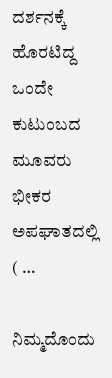ದರ್ಶನಕ್ಕೆ ಹೊರಟಿದ್ದ ಒಂದೇ ಕುಟುಂಬದ ಮೂವರು ಭೀಕರ ಅಪಘಾತದಲ್ಲಿ ( …

ನಿಮ್ಮದೊಂದು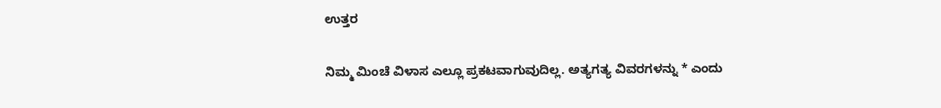ಉತ್ತರ

ನಿಮ್ಮ ಮಿಂಚೆ ವಿಳಾಸ ಎಲ್ಲೂ ಪ್ರಕಟವಾಗುವುದಿಲ್ಲ. ಅತ್ಯಗತ್ಯ ವಿವರಗಳನ್ನು * ಎಂದು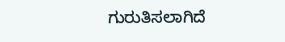ಗುರುತಿಸಲಾಗಿದೆ